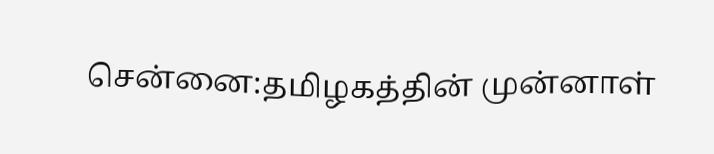சென்னை:தமிழகத்தின் முன்னாள்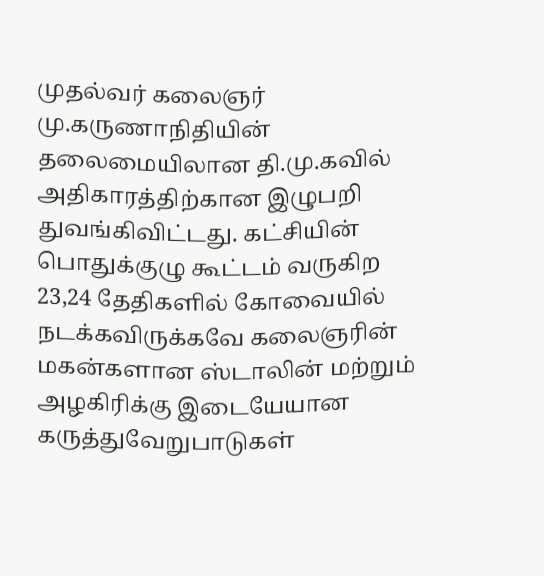முதல்வர் கலைஞர் மு.கருணாநிதியின் தலைமையிலான தி.மு.கவில் அதிகாரத்திற்கான இழுபறி துவங்கிவிட்டது. கட்சியின் பொதுக்குழு கூட்டம் வருகிற 23,24 தேதிகளில் கோவையில் நடக்கவிருக்கவே கலைஞரின் மகன்களான ஸ்டாலின் மற்றும் அழகிரிக்கு இடையேயான கருத்துவேறுபாடுகள்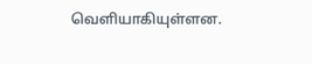வெளியாகியுள்ளன.